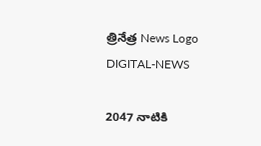త్రినేత్ర News Logo
DIGITAL-NEWS

2047 నాటికి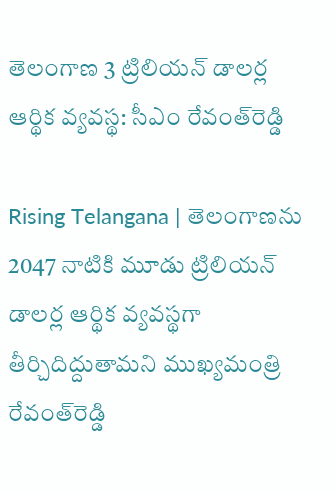తెలంగాణ‌ 3 ట్రిలియ‌న్ డాల‌ర్ల ఆర్థిక వ్య‌వ‌స్థ‌: సీఎం రేవంత్‌రెడ్డి

Rising Telangana | తెలంగాణ‌ను 2047 నాటికి మూడు ట్రిలియ‌న్ డాల‌ర్ల ఆర్థిక వ్య‌వ‌స్థ‌గా తీర్చిదిద్దుతామ‌ని ముఖ్య‌మంత్రి రేవంత్‌రెడ్డి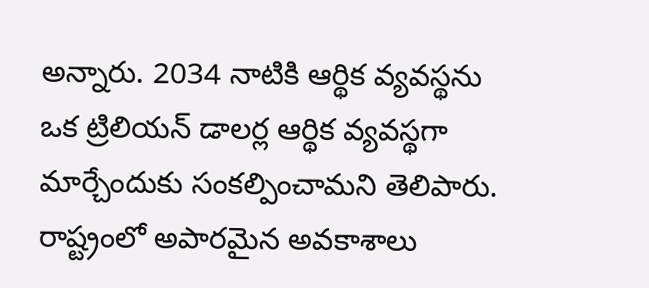అన్నారు. 2034 నాటికి ఆర్థిక వ్య‌వ‌స్థ‌ను ఒక ట్రిలియ‌న్ డాల‌ర్ల ఆర్థిక వ్య‌వ‌స్థ‌గా మార్చేందుకు సంక‌ల్పించామ‌ని తెలిపారు. రాష్ట్రంలో అపార‌మైన అవ‌కాశాలు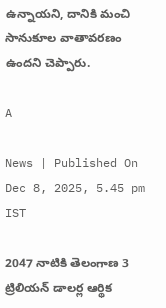ఉన్నాయ‌ని, దానికి మంచి సానుకూల వాతావ‌ర‌ణం ఉంద‌ని చెప్పారు.

A

News | Published On Dec 8, 2025, 5.45 pm IST

2047 నాటికి తెలంగాణ‌ 3 ట్రిలియ‌న్ డాల‌ర్ల ఆర్థిక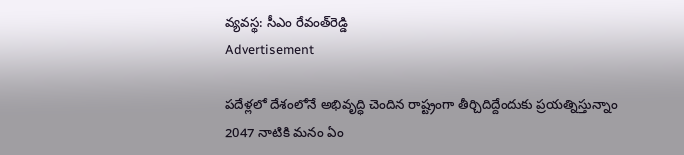వ్య‌వ‌స్థ‌: సీఎం రేవంత్‌రెడ్డి
Advertisement

ప‌దేళ్ల‌లో దేశంలోనే అభివృద్ధి చెందిన రాష్ట్రంగా తీర్చిదిద్దేందుకు ప్ర‌యత్నిస్తున్నాం
2047 నాటికి మ‌నం ఏం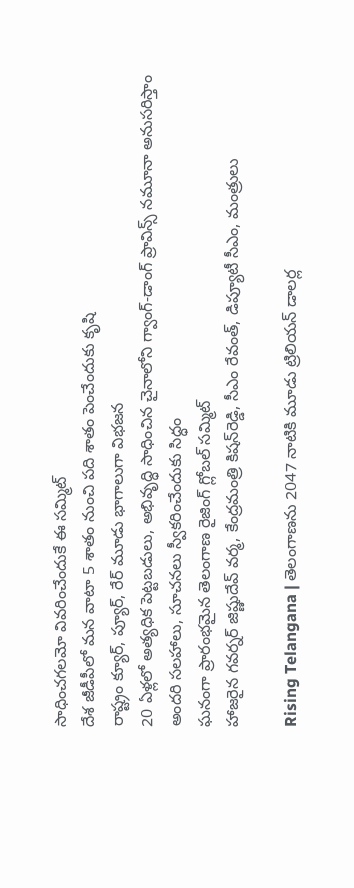సాధించ‌గ‌ల‌మో వివ‌రించేందుకే ఈ స‌మ్మిట్‌
దేశ జీడీపీలో మ‌న వాటా 5 శాతం నుంచి ప‌ది శాతం పెంచేందుకు కృషి
రాష్ట్రం క్యూర్‌, ప్యూర్‌, రేర్ మూడు భాగాలుగా విభ‌జ‌న‌
20 ఏళ్ల‌లో అత్య‌ధిక పెట్ట‌బడులు, అభివృద్ధి సాధించిన చైనాలోని గ్వాంగ్‌-డాంగ్ ప్రావిన్స్ న‌మూనా అనుస‌రిస్తాం
అంద‌రి స‌ల‌హాలు, సూచ‌న‌లు స్వీక‌రించేందుకు సిద్ధం
ఘ‌నంగా ప్రారంభ‌మైన తెలంగాణ రైజింగ్ గ్లోబ‌ల్ స‌మ్మిట్‌
హాజ‌రైన గ‌వ‌ర్న‌ర్ జిష్ణుదేవ్ వ‌ర్మ‌, కేంద్ర‌మంత్రి కిష‌న్‌రెడ్డి, సీఎం రేవంత్‌, డిప్యూటీ సీఎం, మంత్రులు

Rising Telangana | తెలంగాణ‌ను 2047 నాటికి మూడు ట్రిలియ‌న్ డాల‌ర్ల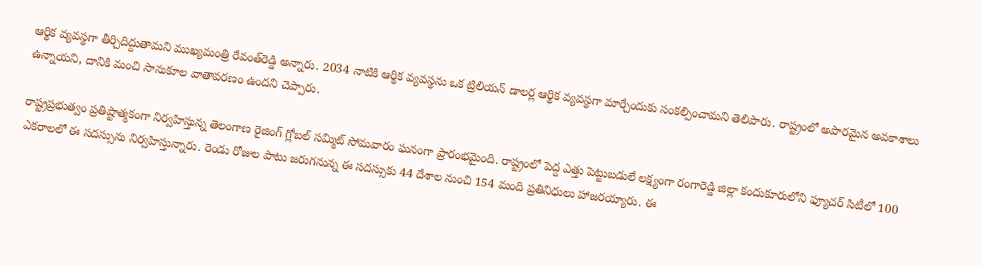ఆర్థిక వ్య‌వ‌స్థ‌గా తీర్చిదిద్దుతామ‌ని ముఖ్య‌మంత్రి రేవంత్‌రెడ్డి అన్నారు. 2034 నాటికి ఆర్థిక వ్య‌వ‌స్థ‌ను ఒక ట్రిలియ‌న్ డాల‌ర్ల ఆర్థిక వ్య‌వ‌స్థ‌గా మార్చేందుకు సంక‌ల్పించామ‌ని తెలిపారు. రాష్ట్రంలో అపార‌మైన అవ‌కాశాలు ఉన్నాయ‌ని, దానికి మంచి సానుకూల వాతావ‌ర‌ణం ఉంద‌ని చెప్పారు.

రాష్ట్ర‌ప్ర‌భుత్వం ప్ర‌తిష్టాత్మ‌కంగా నిర్వ‌హిస్తున్న తెలంగాణ రైజింగ్ గ్లోబ‌ల్ స‌మ్మిట్ సోమ‌వారం ఘ‌నంగా ప్రారంభ‌మైంది. రాష్ట్రంలో పెద్ద ఎత్తు పెట్టుబ‌డులే ల‌క్ష్యంగా రంగారెడ్డి జిల్లా కందుకూరులోని ఫ్యూచ‌ర్ సిటీలో 100 ఎక‌రాలలో ఈ స‌ద‌స్సును నిర్వ‌హిస్తున్నారు. రెండు రోజుల పాటు జ‌రుగ‌నున్న ఈ స‌ద‌స్సుకు 44 దేశాల నుంచి 154 మంది ప్ర‌తినిధులు హాజ‌ర‌య్యారు. ఈ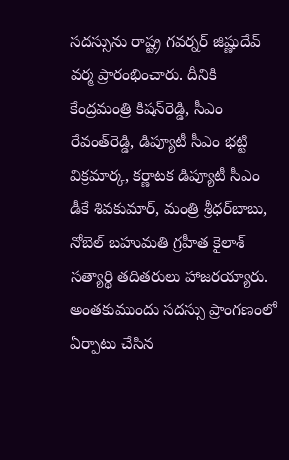స‌ద‌స్సును రాష్ట్ర గ‌వ‌ర్న‌ర్ జిష్ణుదేవ్ వ‌ర్మ ప్రారంభించారు. దీనికి కేంద్ర‌మంత్రి కిష‌న్‌రెడ్డి, సీఎం రేవంత్‌రెడ్డి, డిప్యూటీ సీఎం భ‌ట్టి విక్ర‌మార్క‌, క‌ర్ణాట‌క డిప్యూటీ సీఎం డీకే శివ‌కుమార్, మంత్రి శ్రీ‌ధ‌ర్‌బాబు, నోబెల్ బ‌హుమతి గ్ర‌హీత కైలాశ్ స‌త్యార్థి త‌దిత‌రులు హాజ‌ర‌య్యారు. అంత‌కుముందు స‌ద‌స్సు ప్రాంగ‌ణంలో ఏర్పాటు చేసిన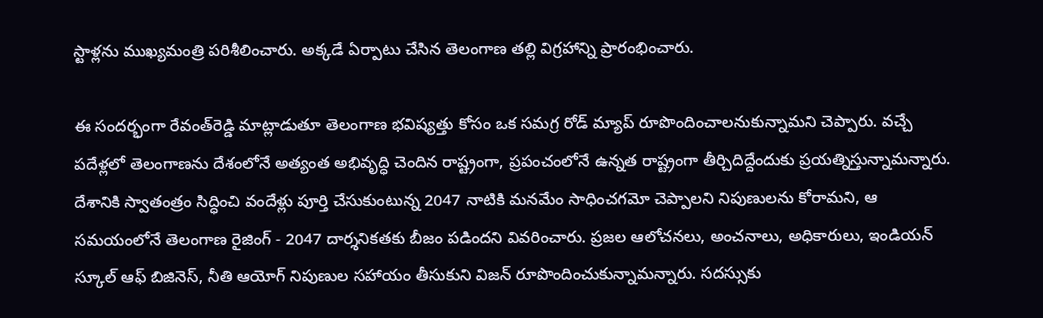స్టాళ్ల‌ను ముఖ్య‌మంత్రి ప‌రిశీలించారు. అక్క‌డే ఏర్పాటు చేసిన తెలంగాణ త‌ల్లి విగ్ర‌హాన్ని ప్రారంభించారు.

ఈ సంద‌ర్భంగా రేవంత్‌రెడ్డి మాట్లాడుతూ తెలంగాణ భ‌విష్య‌త్తు కోసం ఒక స‌మ‌గ్ర రోడ్ మ్యాప్ రూపొందించాల‌నుకున్నామ‌ని చెప్పారు. వ‌చ్చే ప‌దేళ్ల‌లో తెలంగాణ‌ను దేశంలోనే అత్యంత అభివృద్ధి చెందిన రాష్ట్రంగా, ప్రపంచంలోనే ఉన్నత రాష్ట్రంగా తీర్చిదిద్దేందుకు ప్ర‌య‌త్నిస్తున్నామ‌న్నారు. దేశానికి స్వాతంత్రం సిద్ధించి వందేళ్లు పూర్తి చేసుకుంటున్న 2047 నాటికి మనమేం సాధించగమో చెప్పాలని నిపుణులను కోరామ‌ని, ఆ సమయంలోనే తెలంగాణ రైజింగ్ - 2047 దార్శనికతకు బీజం పడిందని వివ‌రించారు. ప్ర‌జ‌ల ఆలోచ‌న‌లు, అంచ‌నాలు, అధికారులు, ఇండియ‌న్ స్కూల్ ఆఫ్ బిజినెస్, నీతి ఆయోగ్ నిపుణుల స‌హాయం తీసుకుని విజ‌న్ రూపొందించుకున్నామ‌న్నారు. స‌ద‌స్సుకు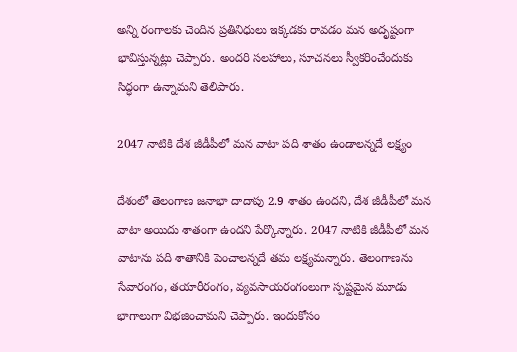అన్ని రంగాల‌కు చెందిన ప్ర‌తినిధులు ఇక్క‌డ‌కు రావ‌డం మ‌న అదృష్టంగా భావిస్తున్న‌ట్లు చెప్పారు. అంద‌రి స‌ల‌హాలు, సూచ‌న‌లు స్వీక‌రించేందుకు సిద్ధంగా ఉన్నామ‌ని తెలిపారు.

2047 నాటికి దేశ జీడీపీలో మ‌న వాటా ప‌ది శాతం ఉండాల‌న్న‌దే లక్ష్యం

దేశంలో తెలంగాణ జ‌నాభా దాదాపు 2.9 శాతం ఉంద‌ని, దేశ జీడీపీలో మ‌న వాటా అయిదు శాతంగా ఉంద‌ని పేర్కొన్నారు. 2047 నాటికి జీడీపీలో మ‌న వాటాను ప‌ది శాతానికి పెంచాల‌న్న‌దే త‌మ ల‌క్ష్య‌మ‌న్నారు. తెలంగాణ‌ను సేవారంగం, త‌యారీరంగం, వ్య‌వ‌సాయ‌రంగంలుగా స్ప‌ష్ట‌మైన మూడు భాగాలుగా విభ‌జించామ‌ని చెప్పారు. ఇందుకోసం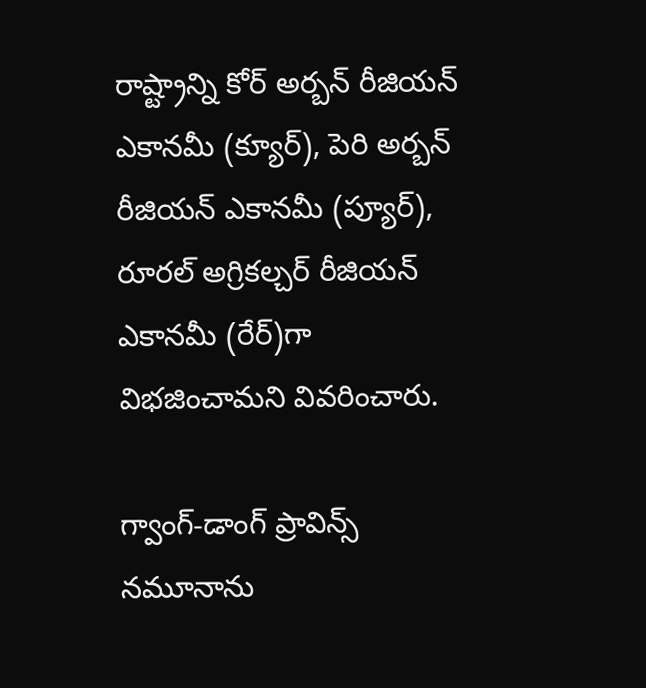రాష్ట్రాన్ని కోర్ అర్బ‌న్ రీజియ‌న్ ఎకాన‌మీ (క్యూర్‌), పెరి అర్బ‌న్ రీజియ‌న్ ఎకాన‌మీ (ప్యూర్‌), రూర‌ల్ అగ్రికల్చ‌ర్ రీజియ‌న్ ఎకాన‌మీ (రేర్‌)గా విభ‌జించామ‌ని వివ‌రించారు.

గ్వాంగ్‌-డాంగ్ ప్రావిన్స్ న‌మూనాను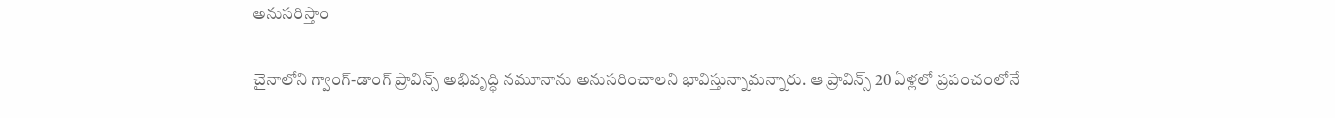అనుస‌రిస్తాం

చైనాలోని గ్వాంగ్‌-డాంగ్ ప్రావిన్స్ అభివృద్ధి న‌మూనాను అనుస‌రించాల‌ని భావిస్తున్నామ‌న్నారు. ఆ ప్రావిన్స్ 20 ఏళ్ల‌లో ప్ర‌పంచంలోనే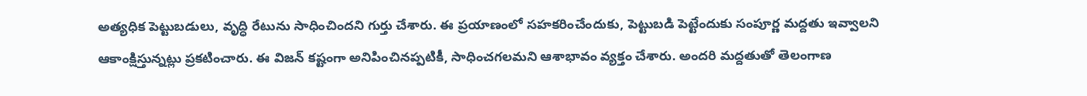అత్య‌ధిక పెట్టుబ‌డులు, వృద్ధి రేటును సాధించింద‌ని గుర్తు చేశారు. ఈ ప్ర‌యాణంలో స‌హ‌క‌రించేందుకు, పెట్టుబ‌డి పెట్టేందుకు సంపూర్ణ మ‌ద్ద‌తు ఇవ్వాల‌ని ఆకాంక్షిస్తున్న‌ట్లు ప్ర‌క‌టించారు. ఈ విజ‌న్ క‌ష్టంగా అనిపించిన‌ప్ప‌టికీ, సాధించ‌గ‌ల‌మ‌ని ఆశాభావం వ్య‌క్తం చేశారు. అంద‌రి మ‌ద్ద‌తుతో తెలంగాణ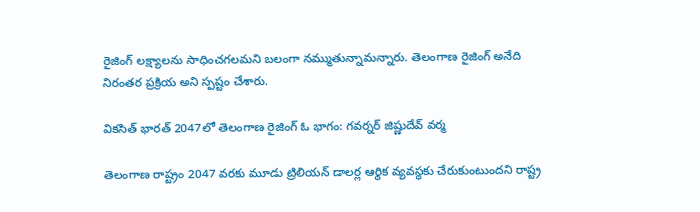రైజింగ్ ల‌క్ష్యాల‌ను సాధించ‌గ‌ల‌మ‌ని బ‌లంగా న‌మ్ముతున్నామ‌న్నారు. తెలంగాణ రైజింగ్ అనేది నిరంత‌ర ప్ర‌క్రియ అని స్ప‌ష్టం చేశారు.

విక‌సిత్ భార‌త్ 2047లో తెలంగాణ రైజింగ్ ఓ భాగం: గ‌వ‌ర్న‌ర్ జిష్ణుదేవ్ వ‌ర్మ‌

తెలంగాణ రాష్ట్రం 2047 వ‌ర‌కు మూడు ట్రిలియ‌న్ డాల‌ర్ల ఆర్థిక వ్య‌వ‌స్థ‌కు చేరుకుంటుంద‌ని రాష్ట్ర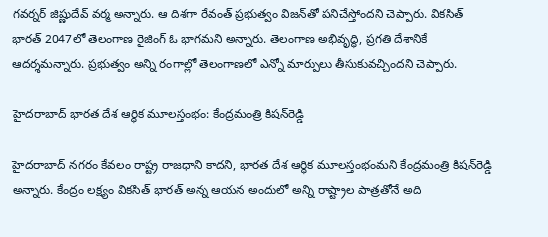గ‌వ‌ర్న‌ర్ జిష్ణుదేవ్ వ‌ర్మ అన్నారు. ఆ దిశ‌గా రేవంత్ ప్ర‌భుత్వం విజ‌న్‌తో ప‌నిచేస్తోంద‌ని చెప్పారు. విక‌సిత్ భార‌త్ 2047లో తెలంగాణ రైజింగ్ ఓ భాగమ‌ని అన్నారు. తెలంగాణ అభివృద్ధి, ప్ర‌గ‌తి దేశానికే ఆద‌ర్శ‌మ‌న్నారు. ప్ర‌భుత్వం అన్ని రంగాల్లో తెలంగాణ‌లో ఎన్నో మార్పులు తీసుకువ‌చ్చింద‌ని చెప్పారు.

హైద‌రాబాద్ భార‌త దేశ ఆర్థిక మూల‌స్తంభం: కేంద్ర‌మంత్రి కిష‌న్‌రెడ్డి

హైద‌రాబాద్ న‌గ‌రం కేవ‌లం రాష్ట్ర రాజ‌ధాని కాద‌ని, భార‌త దేశ ఆర్థిక మూల‌స్తంభంమ‌ని కేంద్ర‌మంత్రి కిష‌న్‌రెడ్డి అన్నారు. కేంద్రం ల‌క్ష్యం విక‌సిత్ భార‌త్ అన్న ఆయ‌న అందులో అన్ని రాష్ట్రాల పాత్రతోనే అది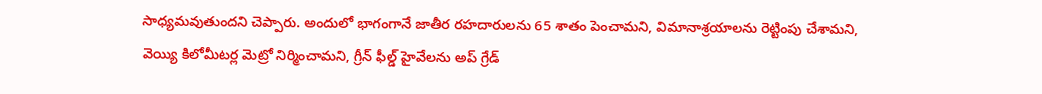సాధ్య‌మ‌వుతుంద‌ని చెప్పారు. అందులో భాగంగానే జాతీర ర‌హ‌దారుల‌ను 65 శాతం పెంచామ‌ని, విమానాశ్ర‌యాల‌ను రెట్టింపు చేశామ‌ని, వెయ్యి కిలోమీట‌ర్ల మెట్రో నిర్మించామ‌ని, గ్రీన్ ఫీల్డ్ హైవేల‌ను అప్ గ్రేడ్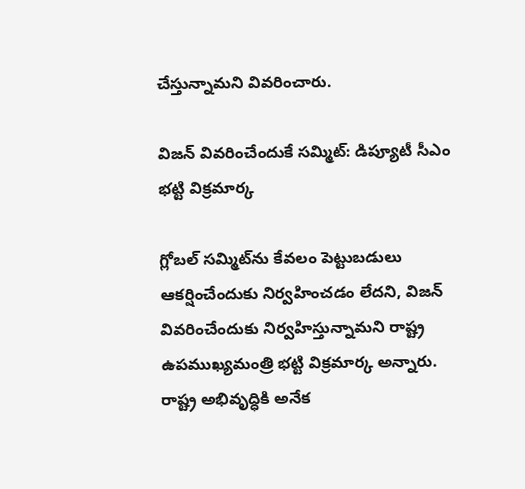చేస్తున్నామ‌ని వివ‌రించారు.

విజ‌న్ వివ‌రించేందుకే స‌మ్మిట్‌: డిప్యూటీ సీఎం భ‌ట్టి విక్ర‌మార్క‌

గ్లోబ‌ల్ స‌మ్మిట్‌ను కేవ‌లం పెట్టుబ‌డులు ఆక‌ర్షించేందుకు నిర్వ‌హించ‌డం లేద‌ని, విజ‌న్ వివ‌రించేందుకు నిర్వ‌హిస్తున్నామ‌ని రాష్ట్ర ఉప‌ముఖ్య‌మంత్రి భ‌ట్టి విక్ర‌మార్క అన్నారు. రాష్ట్ర అభివృద్ధికి అనేక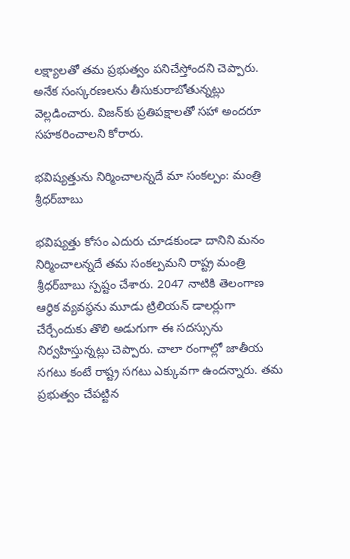ల‌క్ష్యాల‌తో త‌మ ప్ర‌భుత్వం ప‌నిచేస్తోంద‌ని చెప్పారు. అనేక సంస్క‌ర‌ణ‌ల‌ను తీసుకురాబోతున్న‌ట్లు వెల్ల‌డించారు. విజ‌న్‌కు ప్ర‌తిప‌క్షాల‌తో స‌హా అంద‌రూ స‌హ‌కరించాల‌ని కోరారు.

భ‌విష్య‌త్తును నిర్మించాల‌న్న‌దే మా సంక‌ల్పం: మంత్రి శ్రీ‌ధ‌ర్‌బాబు

భ‌విష్య‌త్తు కోసం ఎదురు చూడ‌కుండా దానిని మ‌నం నిర్మించాల‌న్న‌దే త‌మ సంక‌ల్ప‌మ‌ని రాష్ట్ర మంత్రి శ్రీ‌ధ‌ర్‌బాబు స్ప‌ష్టం చేశారు. 2047 నాటికి తెలంగాణ ఆర్థిక వ్య‌వ‌స్థ‌ను మూడు ట్రిలియ‌న్ డాల‌ర్లుగా చేర్చేందుకు తొలి అడుగుగా ఈ స‌ద‌స్సును నిర్వ‌హిస్తున్న‌ట్లు చెప్పారు. చాలా రంగాల్లో జాతీయ స‌గ‌టు కంటే రాష్ట్ర స‌గ‌టు ఎక్కువ‌గా ఉంద‌న్నారు. త‌మ ప్ర‌భుత్వం చేప‌ట్టిన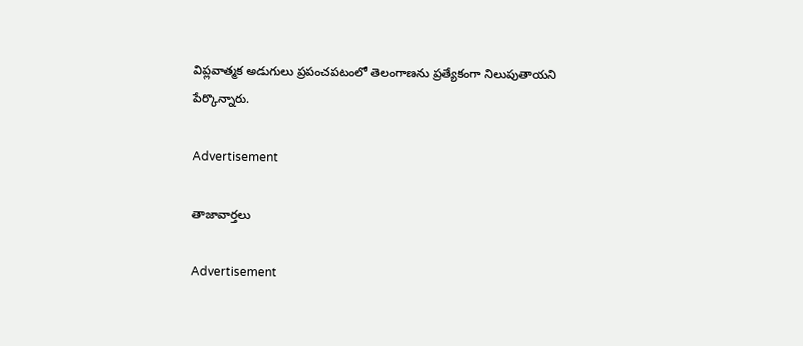విప్ల‌వాత్మ‌క అడుగులు ప్ర‌పంచప‌టంలో తెలంగాణ‌ను ప్ర‌త్యేకంగా నిలుపుతాయ‌ని పేర్కొన్నారు.

Advertisement

తాజావార్తలు

Advertisement